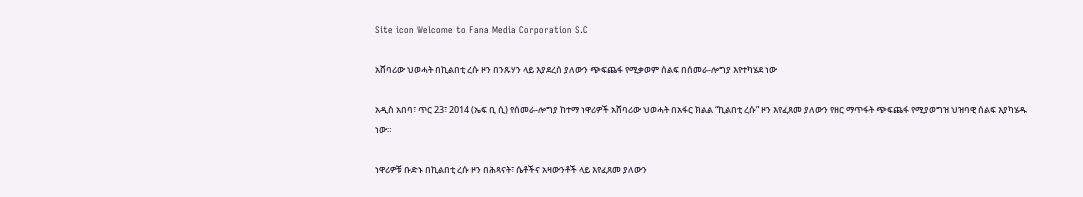Site icon Welcome to Fana Media Corporation S.C

አሸባሪው ህወሓት በኪልበቲ ረሱ ዞን በንጹሃን ላይ እያደረሰ ያለውን ጭፍጨፋ የሚቃወም ሰልፍ በሰመራ-ሎግያ እየተካሄደ ነው

አዲስ አበባ፣ ጥር 23፣ 2014 (ኤፍ ቢ ሲ) የሰመራ-ሎግያ ከተማ ነዋሪዎች አሸባሪው ህወሓት በአፋር ክልል “ኪልበቲ ረሱ” ዞን እየፈጸመ ያለውን የዘር ማጥፋት ጭፍጨፋ የሚያወግዝ ህዝባዊ ሰልፍ እያካሄዱ ነው።

ነዋሪዎቹ ቡድኑ በኪልበቲ ረሱ ዞን በሕጻናት፣ ሴቶችና አዛውንቶች ላይ እየፈጸመ ያለውን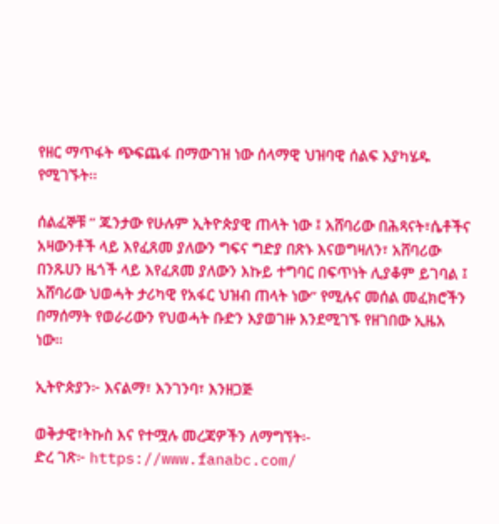የዘር ማጥፋት ጭፍጨፋ በማውገዝ ነው ሰላማዊ ህዝባዊ ሰልፍ እያካሄዱ የሚገኙት፡፡

ሰልፈኞቹ ” ጁንታው የሁሉም ኢትዮጵያዊ ጠላት ነው ፤ አሸባሪው በሕጻናት፣ሴቶችና አዛውንቶች ላይ እየፈጸመ ያለውን ግፍና ግድያ በጽኑ እናወግዛለን፣ አሸባሪው በንጹሀን ዜጎች ላይ እየፈጸመ ያለውን እኩይ ተግባር በፍጥነት ሊያቆም ይገባል ፤ አሸባሪው ህወሓት ታሪካዊ የአፋር ህዝብ ጠላት ነው” የሚሉና መሰል መፈክሮችን በማሰማት የወራሪውን የህወሓት ቡድን እያወገዙ እንደሚገኙ የዘገበው ኢዜአ ነው።

ኢትዮጵያን፦ እናልማ፣ እንገንባ፣ እንዘጋጅ

ወቅታዊ፣ትኩስ እና የተሟሉ መረጃዎችን ለማግኘት፡-
ድረ ገጽ፦ https://www.fanabc.com/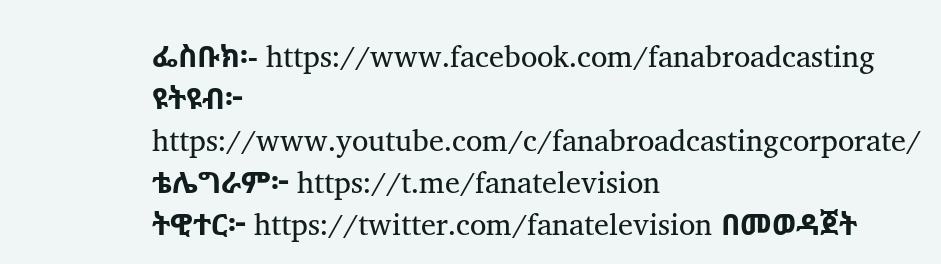ፌስቡክ፡- https://www.facebook.com/fanabroadcasting
ዩትዩብ፦ https://www.youtube.com/c/fanabroadcastingcorporate/
ቴሌግራም፦ https://t.me/fanatelevision
ትዊተር፦ https://twitter.com/fanatelevision በመወዳጀት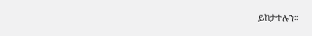ይከታተሉን፡፡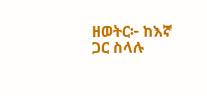ዘወትር፦ ከእኛ ጋር ስላሉ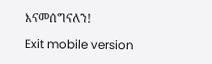እናመሰግናለን!

Exit mobile version